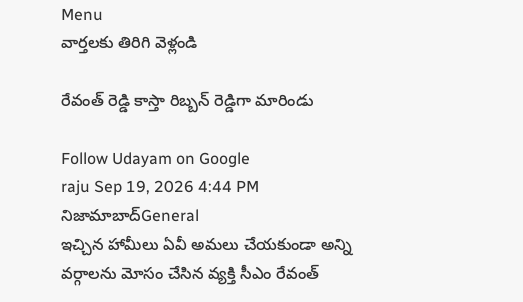Menu
వార్తలకు తిరిగి వెళ్లండి

రేవంత్ రెడ్డి కాస్తా రిబ్బన్ రెడ్డిగా మారిండు

Follow Udayam on Google
raju Sep 19, 2026 4:44 PM నిజామాబాద్General
ఇచ్చిన హామీలు ఏవీ అమలు చేయకుండా అన్ని వర్గాలను మోసం చేసిన వ్యక్తి సీఎం రేవంత్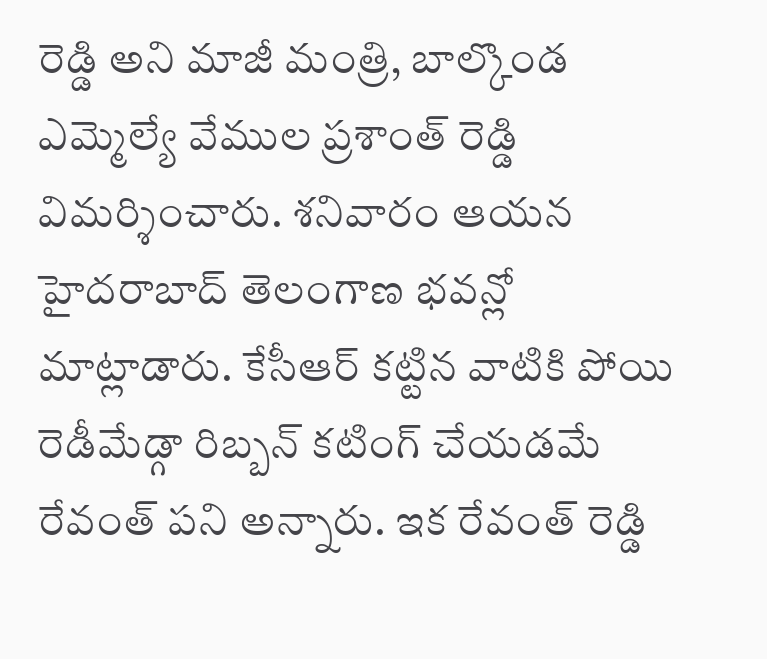రెడ్డి అని మాజీ మంత్రి, బాల్కొండ ఎమ్మెల్యే వేముల ప్రశాంత్ రెడ్డి విమర్శించారు. శనివారం ఆయన హైదరాబాద్ తెలంగాణ భవన్లో మాట్లాడారు. కేసీఆర్ కట్టిన వాటికి పోయి రెడీమేడ్గా రిబ్బన్ కటింగ్ చేయడమే రేవంత్ పని అన్నారు. ఇక రేవంత్ రెడ్డి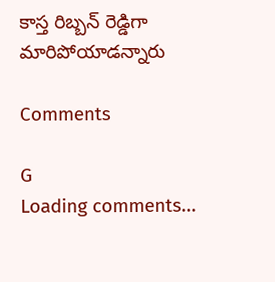కాస్త రిబ్బన్ రెడ్డిగా మారిపోయాడన్నారు

Comments

G
Loading comments...